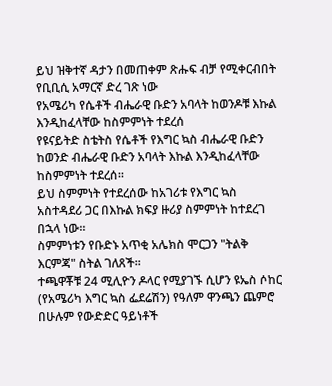ይህ ዝቅተኛ ዳታን በመጠቀም ጽሑፍ ብቻ የሚቀርብበት የቢቢሲ አማርኛ ድረ ገጽ ነው
የአሜሪካ የሴቶች ብሔራዊ ቡድን አባላት ከወንዶቹ እኩል እንዲከፈላቸው ከስምምነት ተደረሰ
የዩናይትድ ስቴትስ የሴቶች የእግር ኳስ ብሔራዊ ቡድን ከወንድ ብሔራዊ ቡድን አባላት እኩል እንዲከፈላቸው ከስምምነት ተደረሰ።
ይህ ስምምነት የተደረሰው ከአገሪቱ የእግር ኳስ አስተዳደሪ ጋር በእኩል ክፍያ ዙሪያ ስምምነት ከተደረገ በኋላ ነው።
ስምምነቱን የቡድኑ አጥቂ አሌክስ ሞርጋን "ትልቅ እርምጃ" ስትል ገለጸች።
ተጫዋቾቹ 24 ሚሊዮን ዶላር የሚያገኙ ሲሆን ዩኤስ ሶከር (የአሜሪካ እግር ኳስ ፌደሬሽን) የዓለም ዋንጫን ጨምሮ በሁሉም የውድድር ዓይነቶች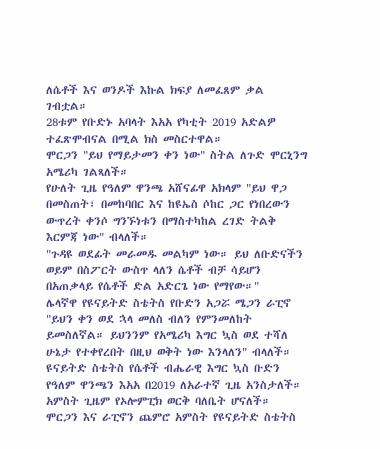ለሴቶች እና ወንዶች እኩል ክፍያ ለመፈጸም ቃል ገብቷል።
28ቱም የቡድኑ አባላት እአአ የካቲት 2019 አድልዎ ተፈጽሞብናል በሚል ክስ መስርተዋል።
ሞርጋን "ይህ የማይታመን ቀን ነው" ስትል ለጉድ ሞርኒንግ አሜሪካ ገልጻለች።
የሁለት ጊዜ የዓለም ዋንጫ አሸናፊዋ አክላም "ይህ ዋጋ በመስጠት፣ በመከባበር እና ከዩኤስ ሶከር ጋር የነበረውን ውጥረት ቀንሶ ግንኙነቱን በማስተካከል ረገድ ትልቅ እርምጃ ነው" ብላለች።
"ጉዳዩ ወደፊት መራመዱ መልካም ነው። ይህ ለቡድናችን ወይም በስፖርት ውስጥ ላለን ሴቶች ብቻ ሳይሆን በአጠቃላይ የሴቶች ድል አድርጌ ነው የማየው።"
ሌላኛዋ የዩናይትድ ስቴትስ የቡድን አጋሯ ሜጋን ራፒኖ "ይህን ቀን ወደ ኋላ መለስ ብለን የምንመለከት ይመስለኛል። ይህንንም የአሜሪካ እግር ኳስ ወደ ተሻለ ሁኔታ የተቀየረበት በዚህ ወቅት ነው እንላለን" ብላለች።
ዩናይትድ ስቴትስ የሴቶች ብሔራዊ እግር ኳስ ቡድን የዓለም ዋንጫን እአአ በ2019 ለአራተኛ ጊዜ አንስታለች። አምስት ጊዜም የኦሎምፒክ ወርቅ ባለቤት ሆናለች።
ሞርጋን እና ራፒኖን ጨምሮ አምስት የዩናይትድ ስቴትስ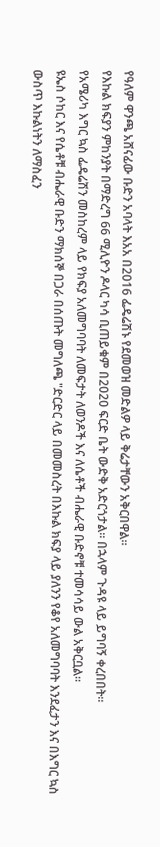የዓለም ዋንጫ አሸናፊው ቡድን አባላት እአአ በ2016 ፌዴሬሽኑ የደመወዝ መድልዎ ላይ ቅሬታቸውን አቅርበዋል።
የእኩል ክፍያን ምከንያት በማድረግ 66 ሚሊዮን ዶላር ካሳ ቢጠይቁም በ2020 ፍርድ ቤት ውድቅ አድርጎታል። በኋላም ጉዳዩ ላይ ይግባኝ ቀረበበት።
የአሜሪካ እግር ኳስ ፌዴሬሽን መስከረም ላይ የክፍያ አለመግባባት ለመፍታት ለወንዶች እና ለሴቶች ብሔራዊ ቡድኖቹ ተመሳሳይ ውል አቅርቧል።
ዩኤስ ሶከር እና የሴቶቹ ብሔራዊ ቡድን ማክሰኞ በጋራ በሰጡት መግለጫ "ድርድር ላይ በመመስረት በእኩል ክፍያ ላይ ያለንን የቆየ አለመግባባት እንደፈታን እና በእግር ኳስ ውስጥ እኩልነትን ለማስፈን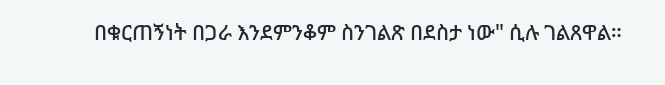በቁርጠኝነት በጋራ እንደምንቆም ስንገልጽ በደስታ ነው" ሲሉ ገልጸዋል።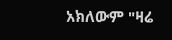አክለውም "ዛሬ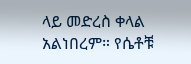ላይ መድረስ ቀላል አልነበረም። የሴቶቹ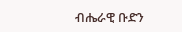ብሔራዊ ቡድን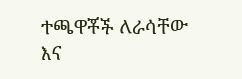ተጫዋቾች ለራሳቸው እና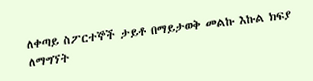ለቀጣይ ስፖርተኞች ታይቶ በማይታወቅ መልኩ እኩል ክፍያ ለማግኘት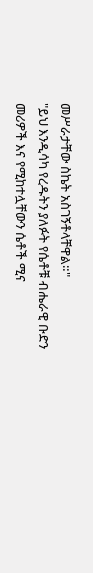መሥራታቸው ስኬት አስገኝቶላቸዋል።"
"ይህ እንዲሳካ የረዱትን ያለፉት የሴቶቹ ብሔራዊ ቡድን መሪዎች እና የሚከተሏቸውን ሴቶች ሚና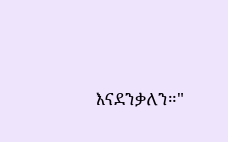እናደንቃለን።"